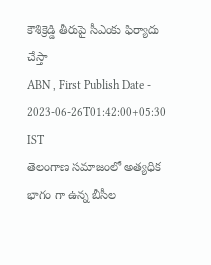కౌశిక్రెడ్డి తీరుపై సీఎంకు ఫిర్యాదు చేస్తా
ABN , First Publish Date - 2023-06-26T01:42:00+05:30 IST
తెలంగాణ సమాజంలో అత్యధిక భాగం గా ఉన్న బీసీల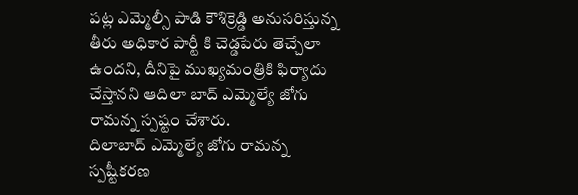పట్ల ఎమ్మెల్సీ పాడి కౌశిక్రెడ్డి అనుసరిస్తున్న తీరు అధికార పార్టీ కి చెడ్డపేరు తెచ్చేలా ఉందని, దీనిపై ముఖ్యమంత్రికి ఫిర్యాదు చేస్తానని ఆదిలా బాద్ ఎమ్మెల్యే జోగు రామన్న స్పష్టం చేశారు.
దిలాబాద్ ఎమ్మెల్యే జోగు రామన్న స్పష్టీకరణ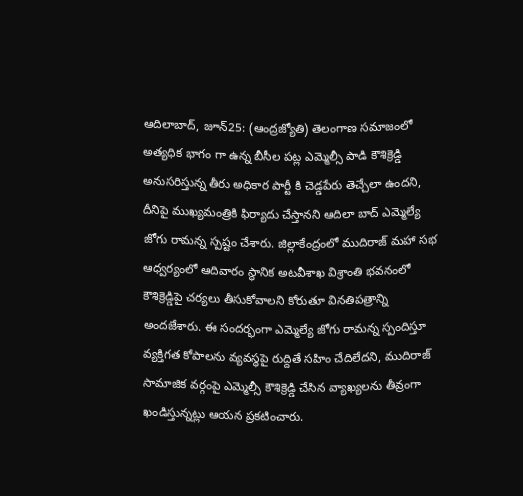ఆదిలాబాద్, జూన్25: (ఆంద్రజ్యోతి) తెలంగాణ సమాజంలో అత్యధిక భాగం గా ఉన్న బీసీల పట్ల ఎమ్మెల్సీ పాడి కౌశిక్రెడ్డి అనుసరిస్తున్న తీరు అధికార పార్టీ కి చెడ్డపేరు తెచ్చేలా ఉందని, దీనిపై ముఖ్యమంత్రికి ఫిర్యాదు చేస్తానని ఆదిలా బాద్ ఎమ్మెల్యే జోగు రామన్న స్పష్టం చేశారు. జిల్లాకేంద్రంలో ముదిరాజ్ మహా సభ ఆధ్వర్యంలో ఆదివారం స్థానిక అటవీశాఖ విశ్రాంతి భవనంలో కౌశిక్రెడ్డిపై చర్యలు తీసుకోవాలని కోరుతూ వినతిపత్రాన్ని అందజేశారు. ఈ సందర్భంగా ఎమ్మెల్యే జోగు రామన్న స్పందిస్తూ వ్యక్తిగత కోపాలను వ్యవస్థపై రుద్దితే సహిం చేదిలేదని, ముదిరాజ్ సామాజిక వర్గంపై ఎమ్మెల్సీ కౌశిక్రెడ్డి చేసిన వ్యాఖ్యలను తీవ్రంగా ఖండిస్తున్నట్లు ఆయన ప్రకటించారు.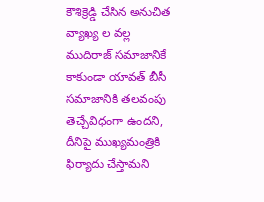కౌశిక్రెడ్డి చేసిన అనుచిత వ్యాఖ్య ల వల్ల ముదిరాజ్ సమాజానికే కాకుండా యావత్ బీసీ సమాజానికి తలవంపు తెచ్చేవిధంగా ఉందని, దీనిపై ముఖ్యమంత్రికి ఫిర్యాదు చేస్తామని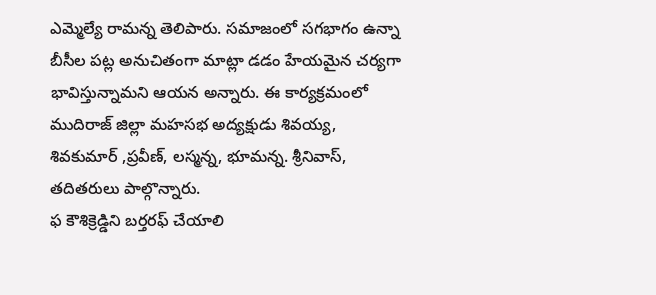ఎమ్మెల్యే రామన్న తెలిపారు. సమాజంలో సగభాగం ఉన్నా బీసీల పట్ల అనుచితంగా మాట్లా డడం హేయమైన చర్యగా భావిస్తున్నామని ఆయన అన్నారు. ఈ కార్యక్రమంలో ముదిరాజ్ జిల్లా మహసభ అద్యక్షుడు శివయ్య, శివకుమార్ ,ప్రవీణ్, లస్మన్న, భూమన్న. శ్రీనివాస్, తదితరులు పాల్గొన్నారు.
ఫ కౌశిక్రెడ్డిని బర్తరఫ్ చేయాలి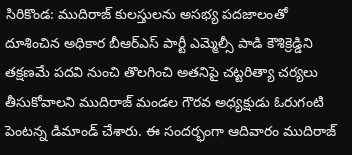సిరికొండ: ముదిరాజ్ కులస్తులను అసభ్య పదజాలంతో దూశించిన అధికార బీఆర్ఎస్ పార్టీ ఎమ్మెల్సీ పాడి కౌశిక్రెడ్డిని తక్షణమే పదవి నుంచి తొలగించి అతనిపై చట్టరిత్యా చర్యలు తీసుకోవాలని ముదిరాజ్ మండల గౌరవ అధ్యక్షుడు ఓరుగంటి పెంటన్న డిమాండ్ చేశారు. ఈ సందర్భంగా ఆదివారం ముదిరాజ్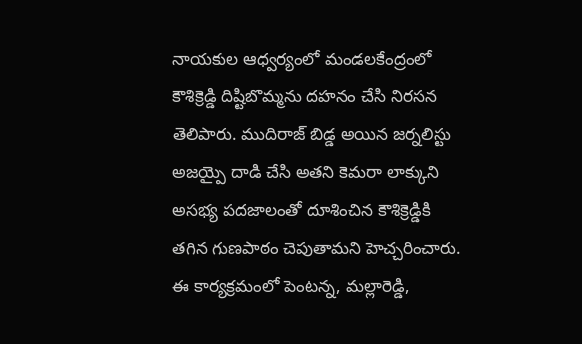నాయకుల ఆధ్వర్యంలో మండలకేంద్రంలో కౌశిక్రెడ్డి దిష్టిబొమ్మను దహనం చేసి నిరసన తెలిపారు. ముదిరాజ్ బిడ్డ అయిన జర్నలిస్టు అజయ్పై దాడి చేసి అతని కెమరా లాక్కుని అసభ్య పదజాలంతో దూశించిన కౌశిక్రెడ్డికి తగిన గుణపాఠం చెపుతామని హెచ్చరించారు. ఈ కార్యక్రమంలో పెంటన్న, మల్లారెడ్డి,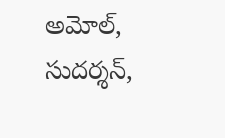అమోల్, సుదర్శన్,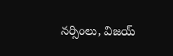నర్సింలు, విజయ్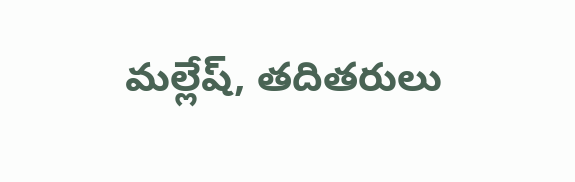మల్లేష్, తదితరులు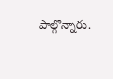పాల్గొన్నారు.